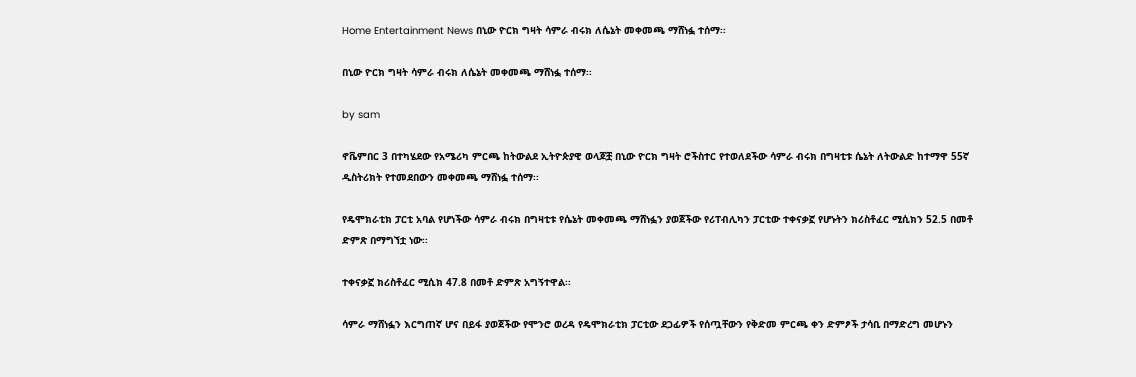Home Entertainment News በኒው ዮርክ ግዛት ሳምራ ብሩክ ለሴኔት መቀመጫ ማሸነፏ ተሰማ፡፡

በኒው ዮርክ ግዛት ሳምራ ብሩክ ለሴኔት መቀመጫ ማሸነፏ ተሰማ፡፡

by sam

ኖቬምበር 3 በተካሄደው የአሜሪካ ምርጫ ከትውልደ ኢትዮጵያዊ ወላጆቿ በኒው ዮርክ ግዛት ሮችስተር የተወለደችው ሳምራ ብሩክ በግዛቲቱ ሴኔት ለትውልድ ከተማዋ 55ኛ ዲስትሪክት የተመደበውን መቀመጫ ማሸነፏ ተሰማ፡፡

የዴሞክራቲክ ፓርቲ አባል የሆነችው ሳምራ ብሩክ በግዛቲቱ የሴኔት መቀመጫ ማሸነፏን ያወጀችው የሪፐብሊካን ፓርቲው ተቀናቃኟ የሆኑትን ክሪስቶፈር ሚሲክን 52.5 በመቶ ድምጽ በማግኘቷ ነው፡፡

ተቀናቃኟ ክሪስቶፈር ሚሲክ 47.8 በመቶ ድምጽ አግኝተዋል፡፡

ሳምራ ማሸነፏን እርግጠኛ ሆና በይፋ ያወጀችው የሞንሮ ወረዳ የዴሞክራቲክ ፓርቲው ደጋፊዎች የሰጧቸውን የቅድመ ምርጫ ቀን ድምፆች ታሳቢ በማድረግ መሆኑን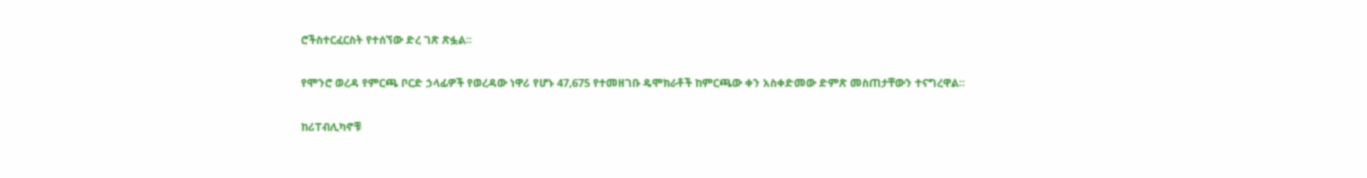ሮችስተርፈርስት የተሰኘው ድረ ገጽ ጽፏል፡፡

የሞንሮ ወረዳ የምርጫ ቦርድ ኃላፊዎች የወረዳው ነዋሪ የሆኑ 47,675 የተመዘገቡ ዴሞክራቶች ከምርጫው ቀን አስቀድመው ድምጽ መስጠታቸውን ተናግረዋል፡፡

ከሪፐብሊካኖቹ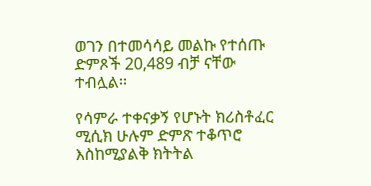ወገን በተመሳሳይ መልኩ የተሰጡ ድምጾች 20,489 ብቻ ናቸው ተብሏል፡፡

የሳምራ ተቀናቃኝ የሆኑት ክሪስቶፈር ሚሲክ ሁሉም ድምጽ ተቆጥሮ እስከሚያልቅ ክትትል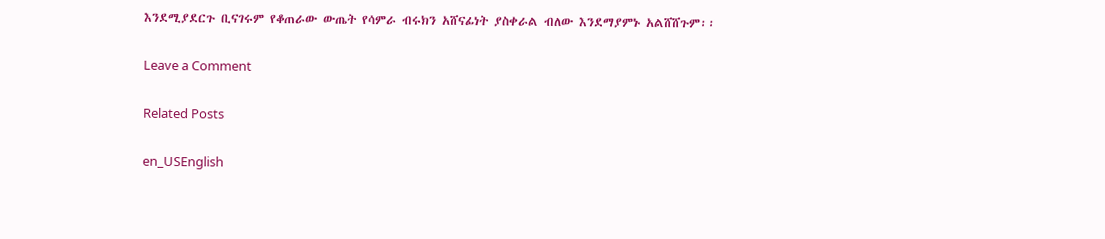እንደሚያደርጉ ቢናገሩም የቆጠራው ውጤት የሳምራ ብሩክን አሸናፊነት ያስቀራል ብለው እንደማያምኑ አልሸሸጉም፡፡

Leave a Comment

Related Posts

en_USEnglish